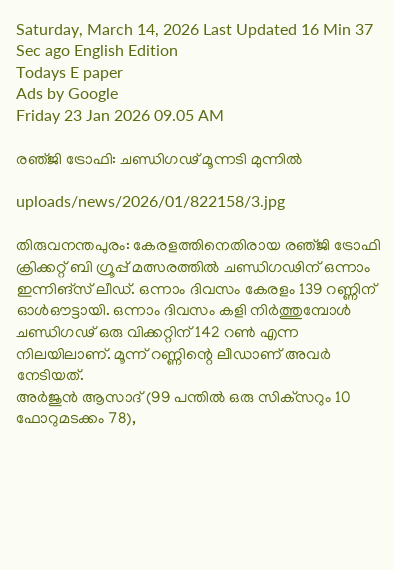Saturday, March 14, 2026 Last Updated 16 Min 37 Sec ago English Edition
Todays E paper
Ads by Google
Friday 23 Jan 2026 09.05 AM

രഞ്‌ജി ട്രോഫി: ചണ്ഡിഗഢ്‌ മൂന്നടി മുന്നില്‍

uploads/news/2026/01/822158/3.jpg

തിരുവനന്തപുരം: കേരളത്തിനെതിരായ രഞ്‌ജി ട്രോഫി ക്രിക്കറ്റ്‌ ബി ഗ്രൂപ്പ്‌ മത്സരത്തില്‍ ചണ്ഡിഗഢിന്‌ ഒന്നാം ഇന്നിങ്‌സ് ലീഡ്‌. ഒന്നാം ദിവസം കേരളം 139 റണ്ണിന്‌ ഓള്‍ഔട്ടായി. ഒന്നാം ദിവസം കളി നിര്‍ത്തുമ്പോള്‍ ചണ്ഡിഗഢ്‌ ഒരു വിക്കറ്റിന്‌ 142 റണ്‍ എന്ന നിലയിലാണ്‌. മൂന്ന്‌ റണ്ണിന്റെ ലീഡാണ്‌ അവര്‍ നേടിയത്‌.
അര്‍ജുന്‍ ആസാദ്‌ (99 പന്തില്‍ ഒരു സിക്‌സറും 10 ഫോറുമടക്കം 78),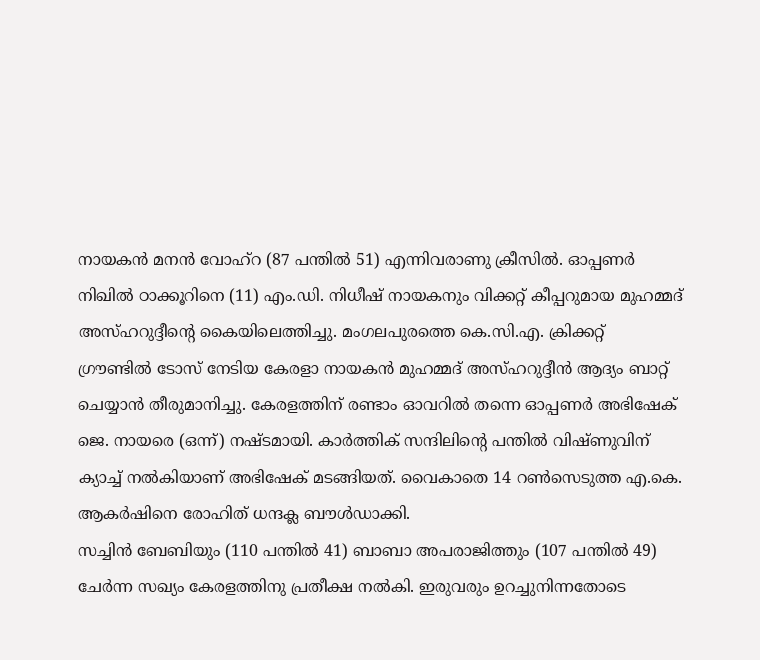നായകന്‍ മനന്‍ വോഹ്‌റ (87 പന്തില്‍ 51) എന്നിവരാണു ക്രീസില്‍. ഓപ്പണര്‍ നിഖില്‍ ഠാക്കൂറിനെ (11) എം.ഡി. നിധീഷ്‌ നായകനും വിക്കറ്റ്‌ കീപ്പറുമായ മുഹമ്മദ്‌ അസ്‌ഹറുദ്ദീന്റെ കൈയിലെത്തിച്ചു. മംഗലപുരത്തെ കെ.സി.എ. ക്രിക്കറ്റ്‌ ഗ്രൗണ്ടില്‍ ടോസ്‌ നേടിയ കേരളാ നായകന്‍ മുഹമ്മദ്‌ അസ്‌ഹറുദ്ദീന്‍ ആദ്യം ബാറ്റ്‌ ചെയ്യാന്‍ തീരുമാനിച്ചു. കേരളത്തിന്‌ രണ്ടാം ഓവറില്‍ തന്നെ ഓപ്പണര്‍ അഭിഷേക്‌ ജെ. നായരെ (ഒന്ന്‌) നഷ്‌ടമായി. കാര്‍ത്തിക്‌ സന്ദിലിന്റെ പന്തില്‍ വിഷ്‌ണുവിന്‌ ക്യാച്ച്‌ നല്‍കിയാണ്‌ അഭിഷേക്‌ മടങ്ങിയത്‌. വൈകാതെ 14 റണ്‍സെടുത്ത എ.കെ. ആകര്‍ഷിനെ രോഹിത്‌ ധന്ദക്ല ബൗള്‍ഡാക്കി.
സച്ചിന്‍ ബേബിയും (110 പന്തില്‍ 41) ബാബാ അപരാജിത്തും (107 പന്തില്‍ 49) ചേര്‍ന്ന സഖ്യം കേരളത്തിനു പ്രതീക്ഷ നല്‍കി. ഇരുവരും ഉറച്ചുനിന്നതോടെ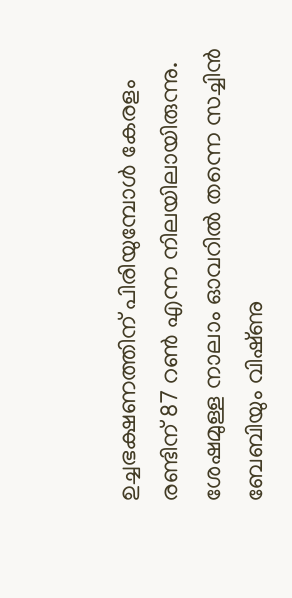ഉച്ചഭക്ഷണത്തിന്‌ പിരിയുമ്പോള്‍ കേരളം രണ്ടിന്‌ 87 റണ്‍ എന്ന നിലയിലായിരുന്നു. ശേഷമുള്ള നാലാം ഓവറില്‍ തന്നെ സച്ചിന്‍ ബേബിയും വിഷ്‌ണു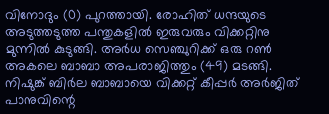വിനോദും (0) പുറത്തായി. രോഹിത്‌ ധന്ദയുടെ അടുത്തടുത്ത പന്തുകളില്‍ ഇരുവരും വിക്കറ്റിനു മുന്നില്‍ കുടുങ്ങി. അര്‍ധ സെഞ്ചുറിക്ക്‌ ഒരു റണ്‍ അകലെ ബാബാ അപരാജിത്തും (49) മടങ്ങി. നിഷുങ്ക്‌ ബിര്‍ല ബാബായെ വിക്കറ്റ്‌ കീപ്പര്‍ അര്‍ജിത്‌ പാനുവിന്റെ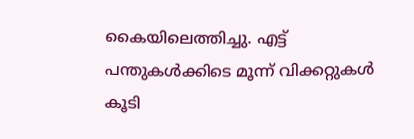കൈയിലെത്തിച്ചു. എട്ട്‌ പന്തുകള്‍ക്കിടെ മൂന്ന്‌ വിക്കറ്റുകള്‍ കൂടി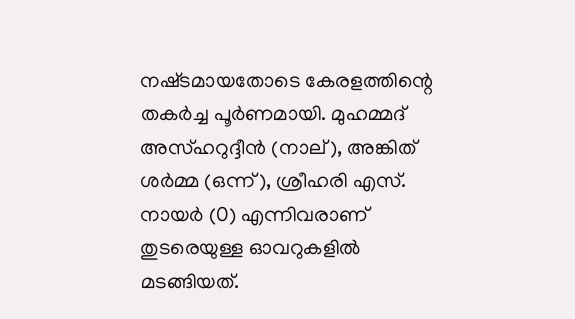നഷ്‌ടമായതോടെ കേരളത്തിന്റെ തകര്‍ച്ച പൂര്‍ണമായി. മുഹമ്മദ്‌ അസ്‌ഹറുദ്ദീന്‍ (നാല്‌), അങ്കിത്‌ ശര്‍മ്മ (ഒന്ന്‌), ശ്രീഹരി എസ്‌. നായര്‍ (0) എന്നിവരാണ്‌ തുടരെയുള്ള ഓവറുകളില്‍ മടങ്ങിയത്‌.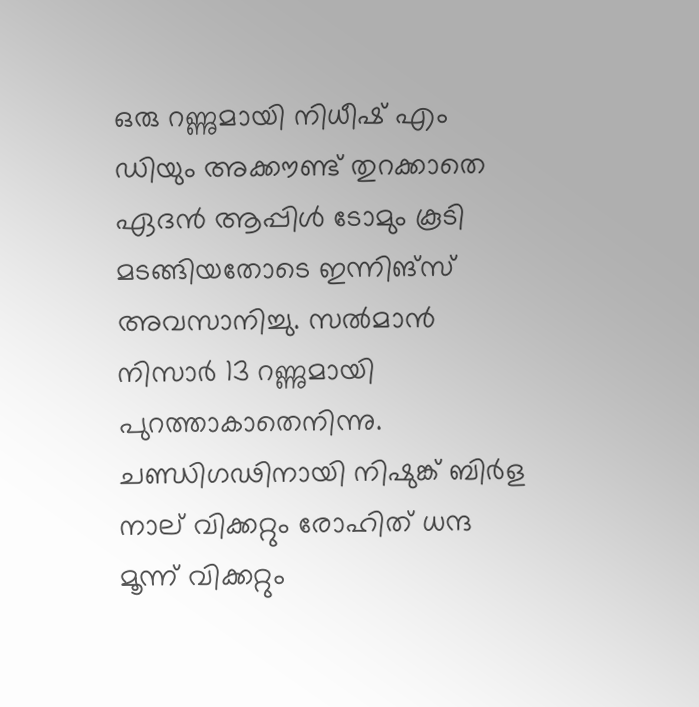ഒരു റണ്ണുമായി നിധീഷ്‌ എം ഡിയും അക്കൗണ്ട്‌ തുറക്കാതെ ഏദന്‍ ആപ്പിള്‍ ടോമും കൂടി മടങ്ങിയതോടെ ഇന്നിങ്‌സ് അവസാനിച്ചു. സല്‍മാന്‍ നിസാര്‍ 13 റണ്ണുമായി പുറത്താകാതെനിന്നു. ചണ്ഡിഗഢിനായി നിഷുങ്ക്‌ ബിര്‍ള നാല്‌ വിക്കറ്റും രോഹിത്‌ ധന്ദ മൂന്ന്‌ വിക്കറ്റും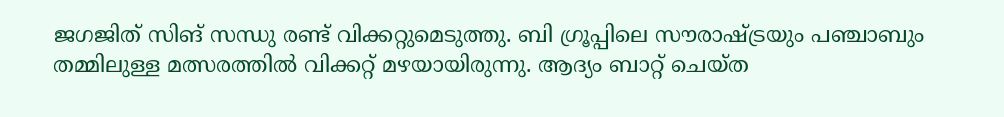ജഗജിത്‌ സിങ്‌ സന്ധു രണ്ട്‌ വിക്കറ്റുമെടുത്തു. ബി ഗ്രൂപ്പിലെ സൗരാഷ്‌ട്രയും പഞ്ചാബും തമ്മിലുള്ള മത്സരത്തില്‍ വിക്കറ്റ്‌ മഴയായിരുന്നു. ആദ്യം ബാറ്റ്‌ ചെയ്‌ത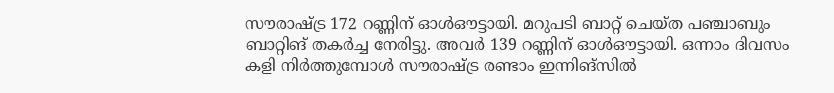സൗരാഷ്‌ട്ര 172 റണ്ണിന്‌ ഓള്‍ഔട്ടായി. മറുപടി ബാറ്റ്‌ ചെയ്‌ത പഞ്ചാബും ബാറ്റിങ്‌ തകര്‍ച്ച നേരിട്ടു. അവര്‍ 139 റണ്ണിന്‌ ഓള്‍ഔട്ടായി. ഒന്നാം ദിവസം കളി നിര്‍ത്തുമ്പോള്‍ സൗരാഷ്‌ട്ര രണ്ടാം ഇന്നിങ്‌സില്‍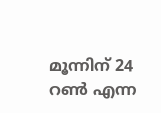മൂന്നിന്‌ 24 റണ്‍ എന്ന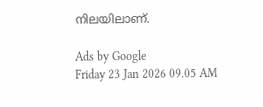നിലയിലാണ്‌.

Ads by Google
Friday 23 Jan 2026 09.05 AM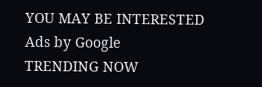YOU MAY BE INTERESTED
Ads by Google
TRENDING NOW